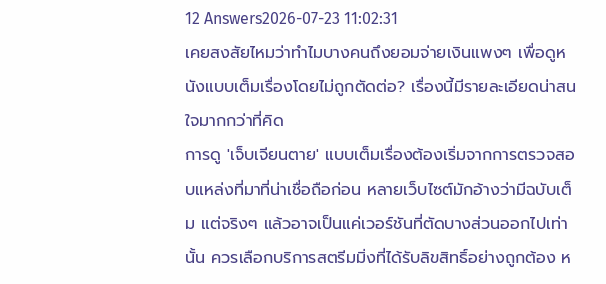12 Answers2026-07-23 11:02:31
เคยสงสัยไหมว่าทำไมบางคนถึงยอมจ่ายเงินแพงๆ เพื่อดูหนังแบบเต็มเรื่องโดยไม่ถูกตัดต่อ? เรื่องนี้มีรายละเอียดน่าสนใจมากกว่าที่คิด
การดู 'เจ็บเจียนตาย' แบบเต็มเรื่องต้องเริ่มจากการตรวจสอบแหล่งที่มาที่น่าเชื่อถือก่อน หลายเว็บไซต์มักอ้างว่ามีฉบับเต็ม แต่จริงๆ แล้วอาจเป็นแค่เวอร์ชันที่ตัดบางส่วนออกไปเท่านั้น ควรเลือกบริการสตรีมมิ่งที่ได้รับลิขสิทธิ์อย่างถูกต้อง ห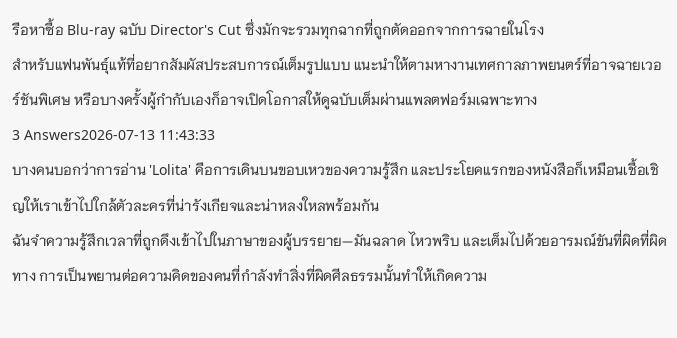รือหาซื้อ Blu-ray ฉบับ Director's Cut ซึ่งมักจะรวมทุกฉากที่ถูกตัดออกจากการฉายในโรง
สำหรับแฟนพันธุ์แท้ที่อยากสัมผัสประสบการณ์เต็มรูปแบบ แนะนำให้ตามหางานเทศกาลภาพยนตร์ที่อาจฉายเวอร์ชันพิเศษ หรือบางครั้งผู้กำกับเองก็อาจเปิดโอกาสให้ดูฉบับเต็มผ่านแพลตฟอร์มเฉพาะทาง
3 Answers2026-07-13 11:43:33
บางคนบอกว่าการอ่าน 'Lolita' คือการเดินบนขอบเหวของความรู้สึก และประโยคแรกของหนังสือก็เหมือนเชื้อเชิญให้เราเข้าไปใกล้ตัวละครที่น่ารังเกียจและน่าหลงใหลพร้อมกัน
ฉันจำความรู้สึกเวลาที่ถูกดึงเข้าไปในภาษาของผู้บรรยาย—มันฉลาด ไหวพริบ และเต็มไปด้วยอารมณ์ขันที่ผิดที่ผิดทาง การเป็นพยานต่อความคิดของคนที่กำลังทำสิ่งที่ผิดศีลธรรมนั้นทำให้เกิดความ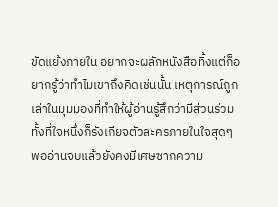ขัดแย้งภายใน อยากจะผลักหนังสือทิ้งแต่ก็อยากรู้ว่าทำไมเขาถึงคิดเช่นนั้น เหตุการณ์ถูกเล่าในมุมมองที่ทำให้ผู้อ่านรู้สึกว่ามีส่วนร่วม ทั้งที่ใจหนึ่งก็รังเกียจตัวละครภายในใจสุดๆ
พออ่านจบแล้วยังคงมีเศษซากความ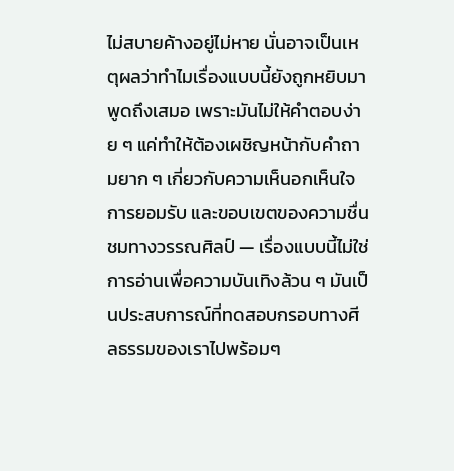ไม่สบายค้างอยู่ไม่หาย นั่นอาจเป็นเหตุผลว่าทำไมเรื่องแบบนี้ยังถูกหยิบมาพูดถึงเสมอ เพราะมันไม่ให้คำตอบง่าย ๆ แค่ทำให้ต้องเผชิญหน้ากับคำถามยาก ๆ เกี่ยวกับความเห็นอกเห็นใจ การยอมรับ และขอบเขตของความชื่นชมทางวรรณศิลป์ — เรื่องแบบนี้ไม่ใช่การอ่านเพื่อความบันเทิงล้วน ๆ มันเป็นประสบการณ์ที่ทดสอบกรอบทางศีลธรรมของเราไปพร้อมๆ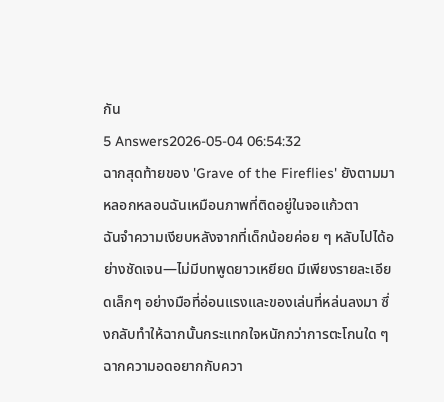กัน
5 Answers2026-05-04 06:54:32
ฉากสุดท้ายของ 'Grave of the Fireflies' ยังตามมาหลอกหลอนฉันเหมือนภาพที่ติดอยู่ในจอแก้วตา
ฉันจำความเงียบหลังจากที่เด็กน้อยค่อย ๆ หลับไปได้อย่างชัดเจน—ไม่มีบทพูดยาวเหยียด มีเพียงรายละเอียดเล็กๆ อย่างมือที่อ่อนแรงและของเล่นที่หล่นลงมา ซึ่งกลับทำให้ฉากนั้นกระแทกใจหนักกว่าการตะโกนใด ๆ ฉากความอดอยากกับควา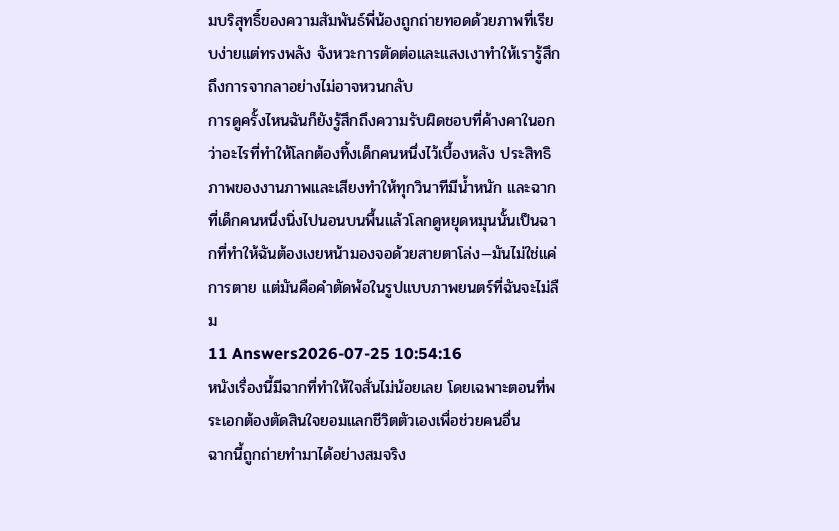มบริสุทธิ์ของความสัมพันธ์พี่น้องถูกถ่ายทอดด้วยภาพที่เรียบง่ายแต่ทรงพลัง จังหวะการตัดต่อและแสงเงาทำให้เรารู้สึกถึงการจากลาอย่างไม่อาจหวนกลับ
การดูครั้งไหนฉันก็ยังรู้สึกถึงความรับผิดชอบที่ค้างคาในอกว่าอะไรที่ทำให้โลกต้องทิ้งเด็กคนหนึ่งไว้เบื้องหลัง ประสิทธิภาพของงานภาพและเสียงทำให้ทุกวินาทีมีน้ำหนัก และฉากที่เด็กคนหนึ่งนิ่งไปนอนบนพื้นแล้วโลกดูหยุดหมุนนั้นเป็นฉากที่ทำให้ฉันต้องเงยหน้ามองจอด้วยสายตาโล่ง—มันไม่ใช่แค่การตาย แต่มันคือคำตัดพ้อในรูปแบบภาพยนตร์ที่ฉันจะไม่ลืม
11 Answers2026-07-25 10:54:16
หนังเรื่องนี้มีฉากที่ทำให้ใจสั่นไม่น้อยเลย โดยเฉพาะตอนที่พระเอกต้องตัดสินใจยอมแลกชีวิตตัวเองเพื่อช่วยคนอื่น
ฉากนี้ถูกถ่ายทำมาได้อย่างสมจริง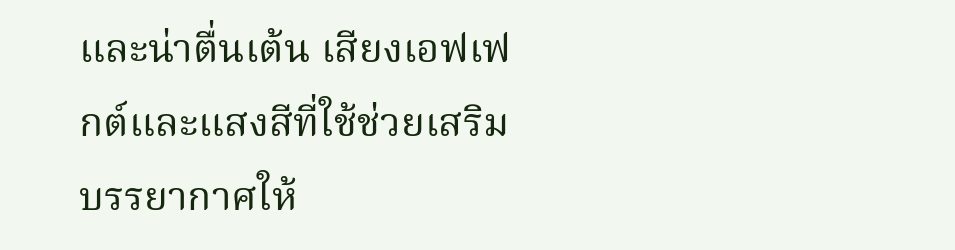และน่าตื่นเต้น เสียงเอฟเฟกต์และแสงสีที่ใช้ช่วยเสริมบรรยากาศให้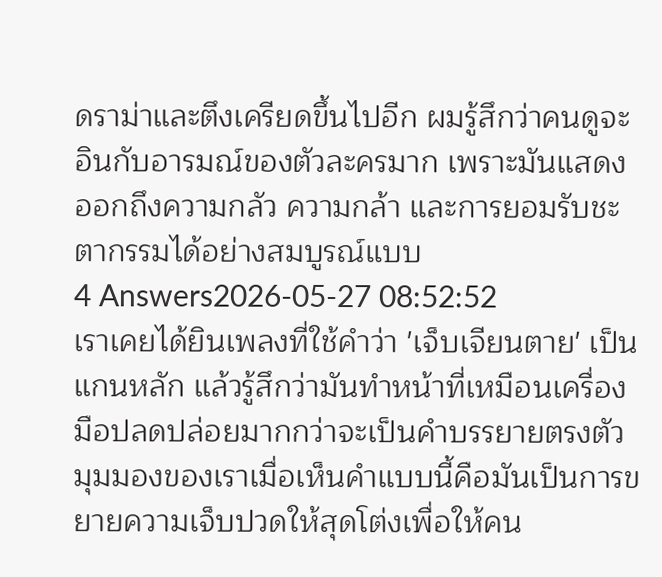ดราม่าและตึงเครียดขึ้นไปอีก ผมรู้สึกว่าคนดูจะอินกับอารมณ์ของตัวละครมาก เพราะมันแสดงออกถึงความกลัว ความกล้า และการยอมรับชะตากรรมได้อย่างสมบูรณ์แบบ
4 Answers2026-05-27 08:52:52
เราเคยได้ยินเพลงที่ใช้คำว่า 'เจ็บเจียนตาย' เป็นแกนหลัก แล้วรู้สึกว่ามันทำหน้าที่เหมือนเครื่องมือปลดปล่อยมากกว่าจะเป็นคำบรรยายตรงตัว
มุมมองของเราเมื่อเห็นคำแบบนี้คือมันเป็นการขยายความเจ็บปวดให้สุดโต่งเพื่อให้คน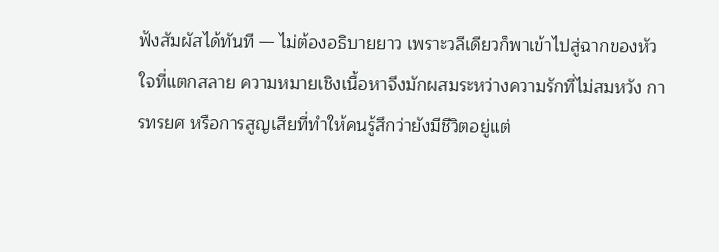ฟังสัมผัสได้ทันที — ไม่ต้องอธิบายยาว เพราะวลีเดียวก็พาเข้าไปสู่ฉากของหัวใจที่แตกสลาย ความหมายเชิงเนื้อหาจึงมักผสมระหว่างความรักที่ไม่สมหวัง การทรยศ หรือการสูญเสียที่ทำให้คนรู้สึกว่ายังมีชีวิตอยู่แต่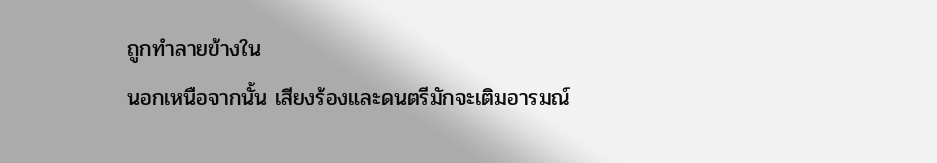ถูกทำลายข้างใน
นอกเหนือจากนั้น เสียงร้องและดนตรีมักจะเติมอารมณ์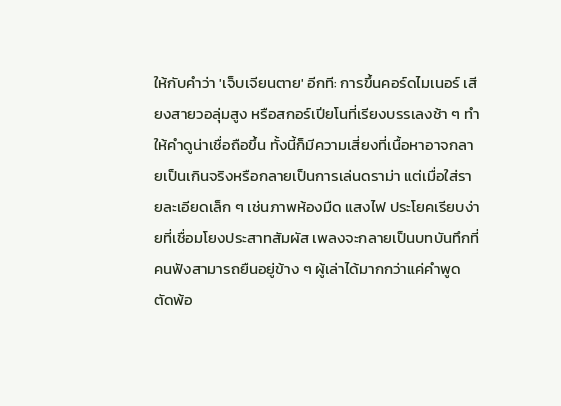ให้กับคำว่า 'เจ็บเจียนตาย' อีกที: การขึ้นคอร์ดไมเนอร์ เสียงสายวอลุ่มสูง หรือสกอร์เปียโนที่เรียงบรรเลงช้า ๆ ทำให้คำดูน่าเชื่อถือขึ้น ทั้งนี้ก็มีความเสี่ยงที่เนื้อหาอาจกลายเป็นเกินจริงหรือกลายเป็นการเล่นดราม่า แต่เมื่อใส่รายละเอียดเล็ก ๆ เช่นภาพห้องมืด แสงไฟ ประโยคเรียบง่ายที่เชื่อมโยงประสาทสัมผัส เพลงจะกลายเป็นบทบันทึกที่คนฟังสามารถยืนอยู่ข้าง ๆ ผู้เล่าได้มากกว่าแค่คำพูดตัดพ้อ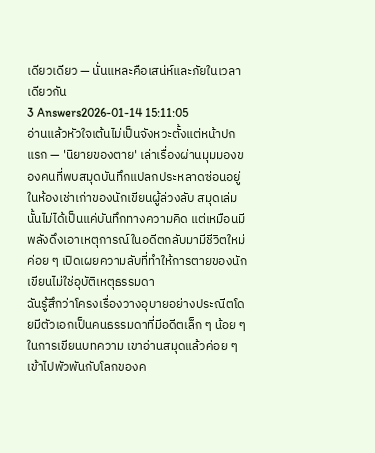เดียวเดียว — นั่นแหละคือเสน่ห์และภัยในเวลาเดียวกัน
3 Answers2026-01-14 15:11:05
อ่านแล้วหัวใจเต้นไม่เป็นจังหวะตั้งแต่หน้าปกแรก — 'นิยายของตาย' เล่าเรื่องผ่านมุมมองของคนที่พบสมุดบันทึกแปลกประหลาดซ่อนอยู่ในห้องเช่าเก่าของนักเขียนผู้ล่วงลับ สมุดเล่มนั้นไม่ได้เป็นแค่บันทึกทางความคิด แต่เหมือนมีพลังดึงเอาเหตุการณ์ในอดีตกลับมามีชีวิตใหม่ ค่อย ๆ เปิดเผยความลับที่ทำให้การตายของนักเขียนไม่ใช่อุบัติเหตุธรรมดา
ฉันรู้สึกว่าโครงเรื่องวางอุบายอย่างประณีตโดยมีตัวเอกเป็นคนธรรมดาที่มีอดีตเล็ก ๆ น้อย ๆ ในการเขียนบทความ เขาอ่านสมุดแล้วค่อย ๆ เข้าไปพัวพันกับโลกของค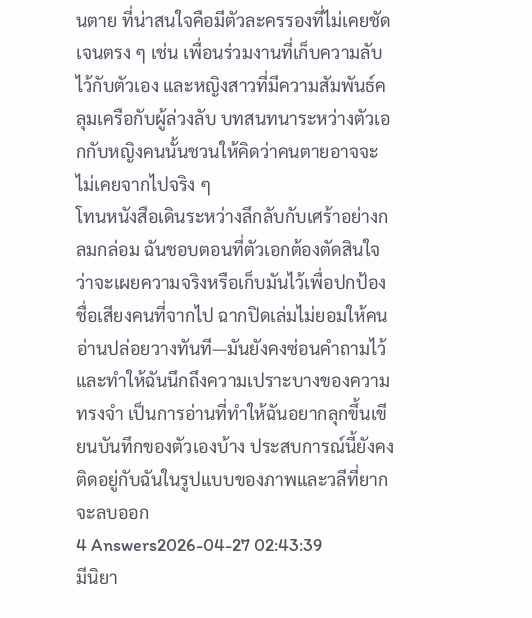นตาย ที่น่าสนใจคือมีตัวละครรองที่ไม่เคยชัดเจนตรง ๆ เช่น เพื่อนร่วมงานที่เก็บความลับไว้กับตัวเอง และหญิงสาวที่มีความสัมพันธ์คลุมเครือกับผู้ล่วงลับ บทสนทนาระหว่างตัวเอกกับหญิงคนนั้นชวนให้คิดว่าคนตายอาจจะไม่เคยจากไปจริง ๆ
โทนหนังสือเดินระหว่างลึกลับกับเศร้าอย่างกลมกล่อม ฉันชอบตอนที่ตัวเอกต้องตัดสินใจว่าจะเผยความจริงหรือเก็บมันไว้เพื่อปกป้องชื่อเสียงคนที่จากไป ฉากปิดเล่มไม่ยอมให้คนอ่านปล่อยวางทันที—มันยังคงซ่อนคำถามไว้และทำให้ฉันนึกถึงความเปราะบางของความทรงจำ เป็นการอ่านที่ทำให้ฉันอยากลุกขึ้นเขียนบันทึกของตัวเองบ้าง ประสบการณ์นี้ยังคงติดอยู่กับฉันในรูปแบบของภาพและวลีที่ยากจะลบออก
4 Answers2026-04-27 02:43:39
มีนิยา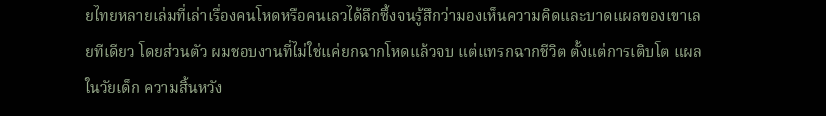ยไทยหลายเล่มที่เล่าเรื่องคนโหดหรือคนเลวได้ลึกซึ้งจนรู้สึกว่ามองเห็นความคิดและบาดแผลของเขาเลยทีเดียว โดยส่วนตัว ผมชอบงานที่ไม่ใช่แค่ยกฉากโหดแล้วจบ แต่แทรกฉากชีวิต ตั้งแต่การเติบโต แผลในวัยเด็ก ความสิ้นหวัง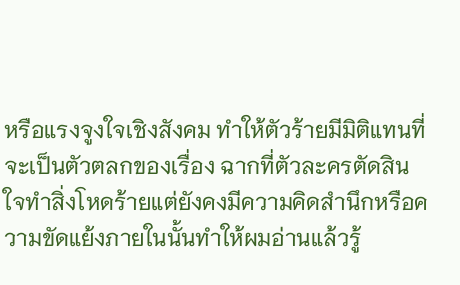หรือแรงจูงใจเชิงสังคม ทำให้ตัวร้ายมีมิติแทนที่จะเป็นตัวตลกของเรื่อง ฉากที่ตัวละครตัดสินใจทำสิ่งโหดร้ายแต่ยังคงมีความคิดสำนึกหรือความขัดแย้งภายในนั้นทำให้ผมอ่านแล้วรู้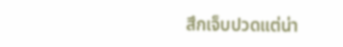สึกเจ็บปวดแต่น่า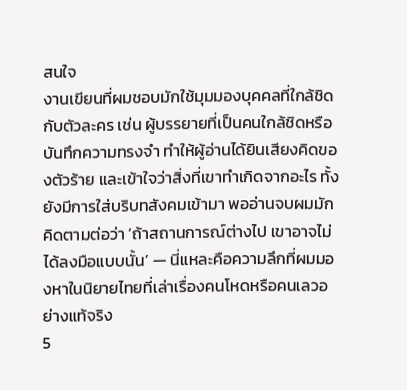สนใจ
งานเขียนที่ผมชอบมักใช้มุมมองบุคคลที่ใกล้ชิดกับตัวละคร เช่น ผู้บรรยายที่เป็นคนใกล้ชิดหรือบันทึกความทรงจำ ทำให้ผู้อ่านได้ยินเสียงคิดของตัวร้าย และเข้าใจว่าสิ่งที่เขาทำเกิดจากอะไร ทั้งยังมีการใส่บริบทสังคมเข้ามา พออ่านจบผมมักคิดตามต่อว่า ‘ถ้าสถานการณ์ต่างไป เขาอาจไม่ได้ลงมือแบบนั้น’ — นี่แหละคือความลึกที่ผมมองหาในนิยายไทยที่เล่าเรื่องคนโหดหรือคนเลวอย่างแท้จริง
5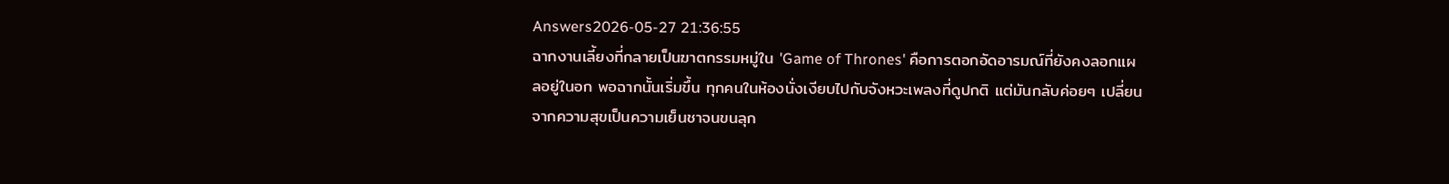Answers2026-05-27 21:36:55
ฉากงานเลี้ยงที่กลายเป็นฆาตกรรมหมู่ใน 'Game of Thrones' คือการตอกอัดอารมณ์ที่ยังคงลอกแผลอยู่ในอก พอฉากนั้นเริ่มขึ้น ทุกคนในห้องนั่งเงียบไปกับจังหวะเพลงที่ดูปกติ แต่มันกลับค่อยๆ เปลี่ยนจากความสุขเป็นความเย็นชาจนขนลุก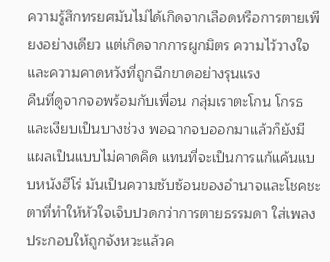ความรู้สึกทรยศมันไม่ได้เกิดจากเลือดหรือการตายเพียงอย่างเดียว แต่เกิดจากการผูกมิตร ความไว้วางใจ และความคาดหวังที่ถูกฉีกขาดอย่างรุนแรง
คืนที่ดูจากจอพร้อมกับเพื่อน กลุ่มเราตะโกน โกรธ และเงียบเป็นบางช่วง พอฉากจบออกมาแล้วก็ยังมีแผลเป็นแบบไม่คาดคิด แทนที่จะเป็นการแก้แค้นแบบหนังฮีโร่ มันเป็นความซับซ้อนของอำนาจและโชคชะตาที่ทำให้หัวใจเจ็บปวดกว่าการตายธรรมดา ใส่เพลงประกอบให้ถูกจังหวะแล้วค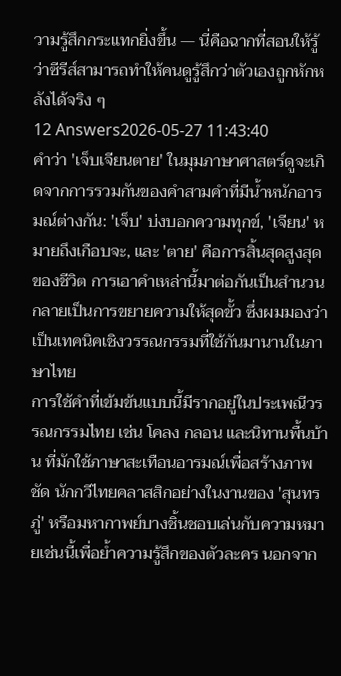วามรู้สึกกระแทกยิ่งขึ้น — นี่คือฉากที่สอนให้รู้ว่าซีรีส์สามารถทำให้คนดูรู้สึกว่าตัวเองถูกหักหลังได้จริง ๆ
12 Answers2026-05-27 11:43:40
คำว่า 'เจ็บเจียนตาย' ในมุมภาษาศาสตร์ดูจะเกิดจากการรวมกันของคำสามคำที่มีน้ำหนักอารมณ์ต่างกัน: 'เจ็บ' บ่งบอกความทุกข์, 'เจียน' หมายถึงเกือบจะ, และ 'ตาย' คือการสิ้นสุดสูงสุดของชีวิต การเอาคำเหล่านี้มาต่อกันเป็นสำนวนกลายเป็นการขยายความให้สุดขั้ว ซึ่งผมมองว่าเป็นเทคนิคเชิงวรรณกรรมที่ใช้กันมานานในภาษาไทย
การใช้คำที่เข้มข้นแบบนี้มีรากอยู่ในประเพณีวรรณกรรมไทย เช่น โคลง กลอน และนิทานพื้นบ้าน ที่มักใช้ภาษาสะเทือนอารมณ์เพื่อสร้างภาพชัด นักกวีไทยคลาสสิกอย่างในงานของ 'สุนทรภู่' หรือมหากาพย์บางชิ้นชอบเล่นกับความหมายเช่นนี้เพื่อย้ำความรู้สึกของตัวละคร นอกจาก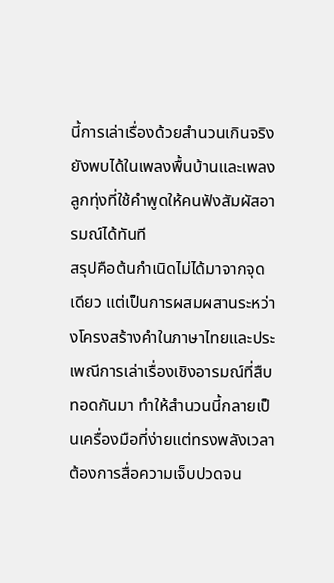นี้การเล่าเรื่องด้วยสำนวนเกินจริงยังพบได้ในเพลงพื้นบ้านและเพลงลูกทุ่งที่ใช้คำพูดให้คนฟังสัมผัสอารมณ์ได้ทันที
สรุปคือต้นกำเนิดไม่ได้มาจากจุดเดียว แต่เป็นการผสมผสานระหว่างโครงสร้างคำในภาษาไทยและประเพณีการเล่าเรื่องเชิงอารมณ์ที่สืบทอดกันมา ทำให้สำนวนนี้กลายเป็นเครื่องมือที่ง่ายแต่ทรงพลังเวลาต้องการสื่อความเจ็บปวดจน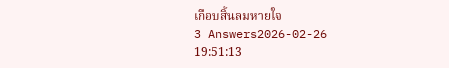เกือบสิ้นลมหายใจ
3 Answers2026-02-26 19:51:13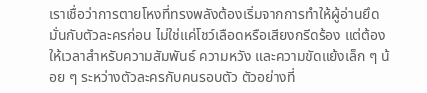เราเชื่อว่าการตายโหงที่ทรงพลังต้องเริ่มจากการทำให้ผู้อ่านยึดมั่นกับตัวละครก่อน ไม่ใช่แค่โชว์เลือดหรือเสียงกรีดร้อง แต่ต้องให้เวลาสำหรับความสัมพันธ์ ความหวัง และความขัดแย้งเล็ก ๆ น้อย ๆ ระหว่างตัวละครกับคนรอบตัว ตัวอย่างที่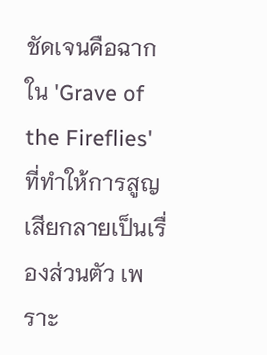ชัดเจนคือฉากใน 'Grave of the Fireflies' ที่ทำให้การสูญเสียกลายเป็นเรื่องส่วนตัว เพราะ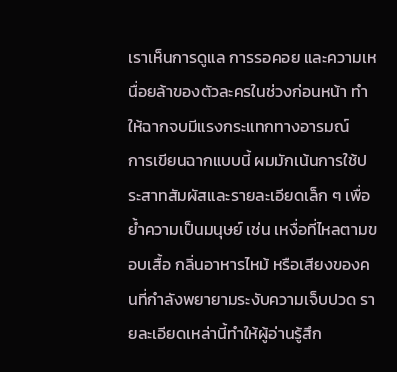เราเห็นการดูแล การรอคอย และความเหนื่อยล้าของตัวละครในช่วงก่อนหน้า ทำให้ฉากจบมีแรงกระแทกทางอารมณ์
การเขียนฉากแบบนี้ ผมมักเน้นการใช้ประสาทสัมผัสและรายละเอียดเล็ก ๆ เพื่อย้ำความเป็นมนุษย์ เช่น เหงื่อที่ไหลตามขอบเสื้อ กลิ่นอาหารไหม้ หรือเสียงของคนที่กำลังพยายามระงับความเจ็บปวด รายละเอียดเหล่านี้ทำให้ผู้อ่านรู้สึก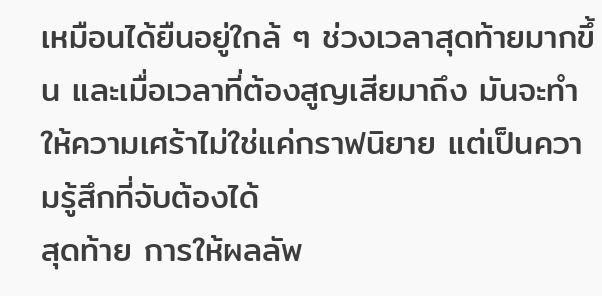เหมือนได้ยืนอยู่ใกล้ ๆ ช่วงเวลาสุดท้ายมากขึ้น และเมื่อเวลาที่ต้องสูญเสียมาถึง มันจะทำให้ความเศร้าไม่ใช่แค่กราฟนิยาย แต่เป็นความรู้สึกที่จับต้องได้
สุดท้าย การให้ผลลัพ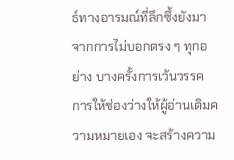ธ์ทางอารมณ์ที่ลึกซึ้งยังมาจากการไม่บอกตรง ๆ ทุกอย่าง บางครั้งการเว้นวรรค การให้ช่องว่างให้ผู้อ่านเติมความหมายเอง จะสร้างความ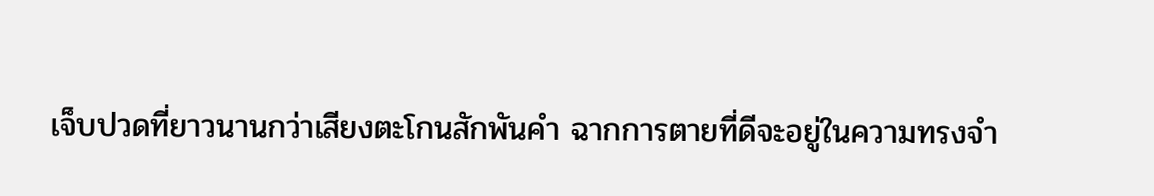เจ็บปวดที่ยาวนานกว่าเสียงตะโกนสักพันคำ ฉากการตายที่ดีจะอยู่ในความทรงจำ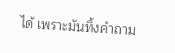ได้ เพราะมันทิ้งคำถาม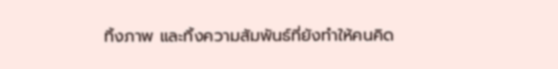ทิ้งภาพ และทิ้งความสัมพันธ์ที่ยังทำให้คนคิด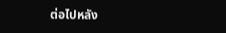ต่อไปหลัง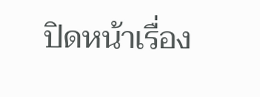ปิดหน้าเรื่อง